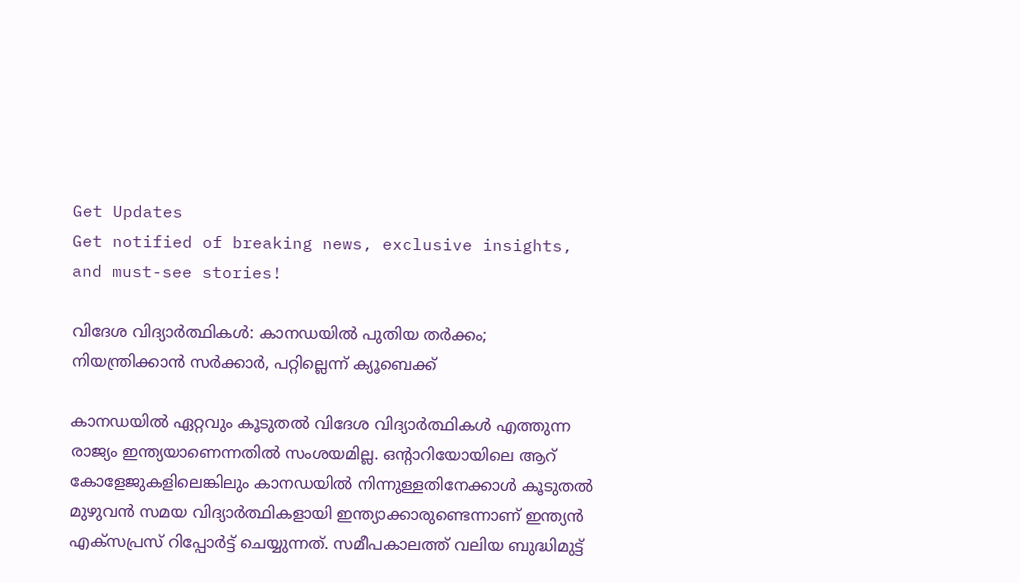Get Updates
Get notified of breaking news, exclusive insights, and must-see stories!

വിദേശ വിദ്യാർത്ഥികള്‍: കാനഡയില്‍ പുതിയ തർക്കം; നിയന്ത്രിക്കാന്‍ സർക്കാർ, പറ്റില്ലെന്ന് ക്യൂബെക്ക്

കാനഡയില്‍ ഏറ്റവും കൂടുതല്‍ വിദേശ വിദ്യാർത്ഥികള്‍ എത്തുന്ന രാജ്യം ഇന്ത്യയാണെന്നതില്‍ സംശയമില്ല. ഒന്റാറിയോയിലെ ആറ് കോളേജുകളിലെങ്കിലും കാനഡയിൽ നിന്നുള്ളതിനേക്കാൾ കൂടുതൽ മുഴുവൻ സമയ വിദ്യാർത്ഥികളായി ഇന്ത്യാക്കാരുണ്ടെന്നാണ് ഇന്ത്യന്‍ എക്സപ്രസ് റിപ്പോർട്ട് ചെയ്യുന്നത്. സമീപകാലത്ത് വലിയ ബുദ്ധിമുട്ട്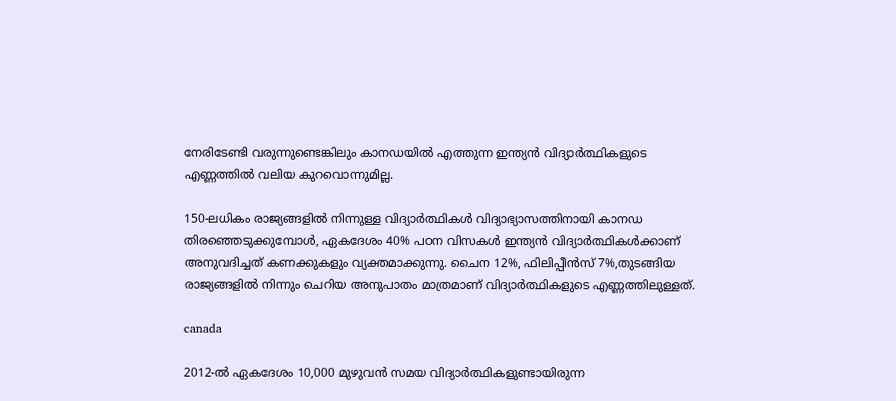നേരിടേണ്ടി വരുന്നുണ്ടെങ്കിലും കാനഡയില്‍ എത്തുന്ന ഇന്ത്യന്‍ വിദ്യാർത്ഥികളുടെ എണ്ണത്തില്‍ വലിയ കുറവൊന്നുമില്ല.

150-ലധികം രാജ്യങ്ങളിൽ നിന്നുള്ള വിദ്യാർത്ഥികൾ വിദ്യാഭ്യാസത്തിനായി കാനഡ തിരഞ്ഞെടുക്കുമ്പോൾ, ഏകദേശം 40% പഠന വിസകള്‍ ഇന്ത്യൻ വിദ്യാർത്ഥികൾക്കാണ് അനുവദിച്ചത് കണക്കുകളും വ്യക്തമാക്കുന്നു. ചൈന 12%, ഫിലിപ്പീൻസ് 7%,തുടങ്ങിയ രാജ്യങ്ങളില്‍ നിന്നും ചെറിയ അനുപാതം മാത്രമാണ് വിദ്യാർത്ഥികളുടെ എണ്ണത്തിലുള്ളത്.

canada

2012-ൽ ഏകദേശം 10,000 മുഴുവൻ സമയ വിദ്യാർത്ഥികളുണ്ടായിരുന്ന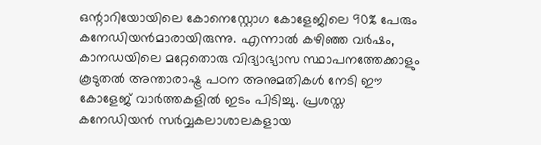ഒന്റാറിയോയിലെ കോനെസ്റ്റോഗ കോളേജിലെ 90% പേരും കനേഡിയൻമാരായിരുന്നു. എന്നാല്‍ കഴിഞ്ഞ വർഷം, കാനഡയിലെ മറ്റേതൊരു വിദ്യാഭ്യാസ സ്ഥാപനത്തേക്കാളും കൂടുതൽ അന്താരാഷ്ട്ര പഠന അനുമതികൾ നേടി ഈ കോളേജ് വാർത്തകളില്‍ ഇടം പിടിച്ചു. പ്രശസ്ത കനേഡിയൻ സർവ്വകലാശാലകളായ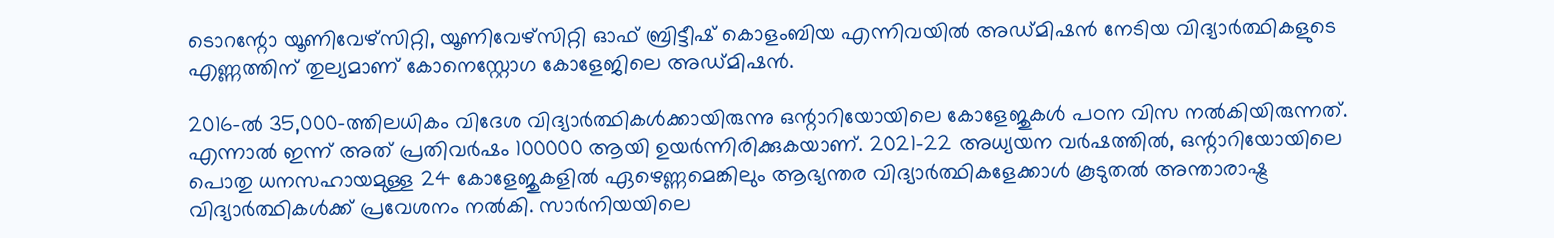ടൊറന്റോ യൂണിവേഴ്സിറ്റി, യൂണിവേഴ്സിറ്റി ഓഫ് ബ്രിട്ടീഷ് കൊളംബിയ എന്നിവയില്‍ അഡ്മിഷന്‍ നേടിയ വിദ്യാർത്ഥികളുടെ എണ്ണത്തിന് തുല്യമാണ് കോനെസ്റ്റോഗ കോളേജിലെ അഡ്മിഷന്‍.

2016-ൽ 35,000-ത്തിലധികം വിദേശ വിദ്യാർത്ഥികള്‍ക്കായിരുന്നു ഒന്റാറിയോയിലെ കോളേജുകൾ പഠന വിസ നല്‍കിയിരുന്നത്. എന്നാല്‍ ഇന്ന് അത് പ്രതിവർഷം 100000 ആയി ഉയർന്നിരിക്കുകയാണ്. 2021-22 അധ്യയന വർഷത്തിൽ, ഒന്റാറിയോയിലെ പൊതു ധനസഹായമുള്ള 24 കോളേജുകളിൽ ഏഴെണ്ണമെങ്കിലും ആഭ്യന്തര വിദ്യാർത്ഥികളേക്കാൾ കൂടുതൽ അന്താരാഷ്ട്ര വിദ്യാർത്ഥികള്‍ക്ക് പ്രവേശനം നല്‍കി. സാർനിയയിലെ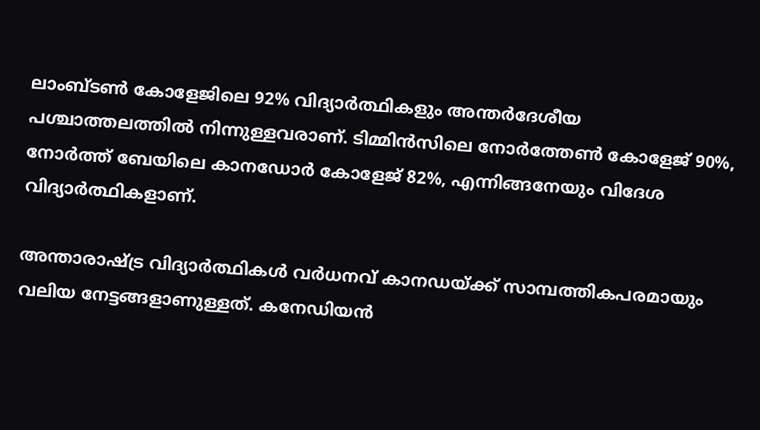ലാംബ്ടൺ കോളേജിലെ 92% വിദ്യാർത്ഥികളും അന്തർദേശീയ പശ്ചാത്തലത്തിൽ നിന്നുള്ളവരാണ്. ടിമ്മിൻസിലെ നോർത്തേൺ കോളേജ് 90%, നോർത്ത് ബേയിലെ കാനഡോർ കോളേജ് 82%, എന്നിങ്ങനേയും വിദേശ വിദ്യാർത്ഥികളാണ്.

അന്താരാഷ്‌ട്ര വിദ്യാർത്ഥികൾ വർധനവ് കാനഡയ്ക്ക് സാമ്പത്തികപരമായും വലിയ നേട്ടങ്ങളാണുള്ളത്. കനേഡിയന്‍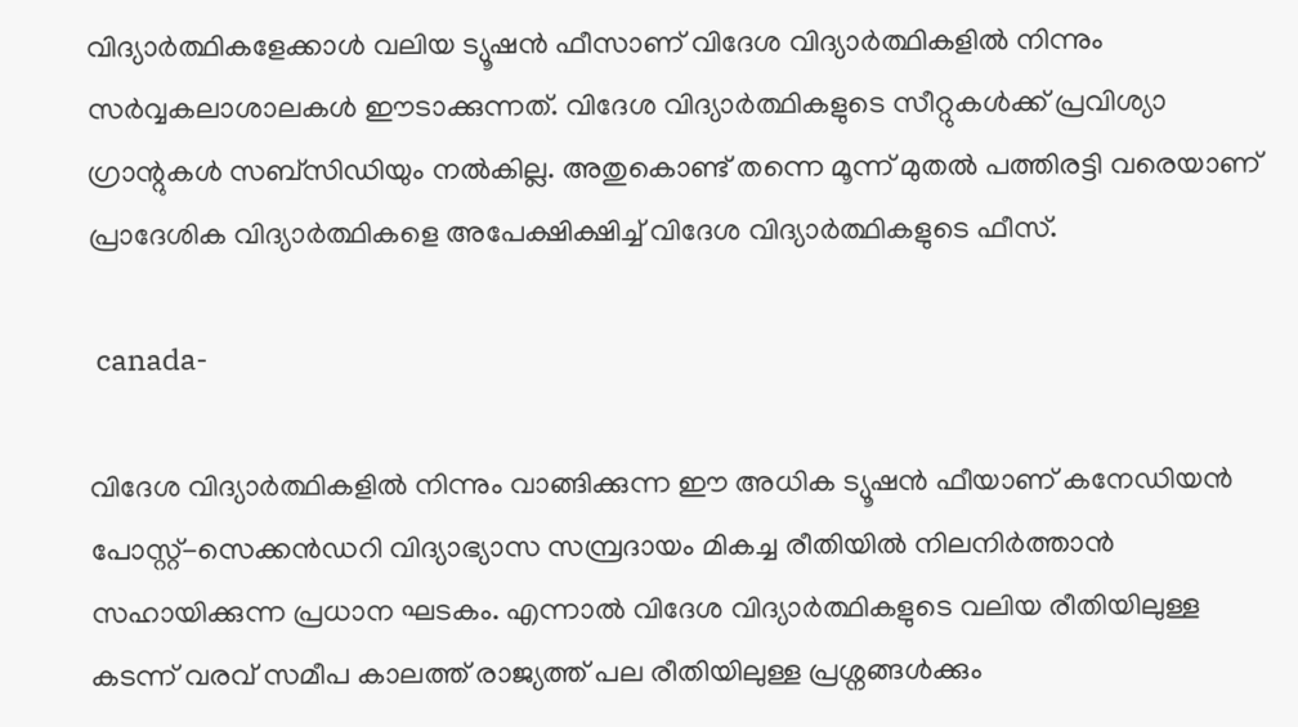വിദ്യാർത്ഥികളേക്കാള്‍ വലിയ ട്യൂഷന്‍ ഫീസാണ് വിദേശ വിദ്യാർത്ഥികളില്‍ നിന്നും സർവ്വകലാശാലകള്‍ ഈടാക്കുന്നത്. വിദേശ വിദ്യാർത്ഥികളുടെ സീറ്റുകള്‍ക്ക് പ്രവിശ്യാ ഗ്രാന്റുകൾ സബ്‌സിഡിയും നൽകില്ല. അതുകൊണ്ട് തന്നെ മൂന്ന് മുതൽ പത്തിരട്ടി വരെയാണ് പ്രാദേശിക വിദ്യാർത്ഥികളെ അപേക്ഷിക്ഷിച്ച് വിദേശ വിദ്യാർത്ഥികളുടെ ഫീസ്.

 canada-

വിദേശ വിദ്യാർത്ഥികളില്‍ നിന്നും വാങ്ങിക്കുന്ന ഈ അധിക ട്യൂഷന്‍ ഫീയാണ് കനേഡിയൻ പോസ്റ്റ്-സെക്കൻഡറി വിദ്യാഭ്യാസ സമ്പ്രദായം മികച്ച രീതിയില്‍ നിലനിർത്താൻ സഹായിക്കുന്ന പ്രധാന ഘടകം. എന്നാല്‍ വിദേശ വിദ്യാർത്ഥികളുടെ വലിയ രീതിയിലുള്ള കടന്ന് വരവ് സമീപ കാലത്ത് രാജ്യത്ത് പല രീതിയിലുള്ള പ്രശ്നങ്ങള്‍ക്കും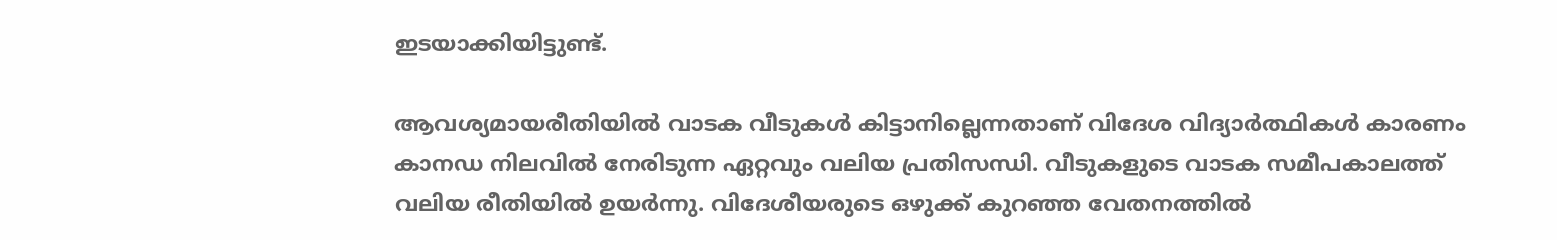ഇടയാക്കിയിട്ടുണ്ട്.

ആവശ്യമായരീതിയില്‍ വാടക വീടുകള്‍ കിട്ടാനില്ലെന്നതാണ് വിദേശ വിദ്യാർത്ഥികള്‍ കാരണം കാനഡ നിലവില്‍ നേരിടുന്ന ഏറ്റവും വലിയ പ്രതിസന്ധി. വീടുകളുടെ വാടക സമീപകാലത്ത് വലിയ രീതിയില്‍ ഉയർന്നു. വിദേശീയരുടെ ഒഴുക്ക് കുറഞ്ഞ വേതനത്തില്‍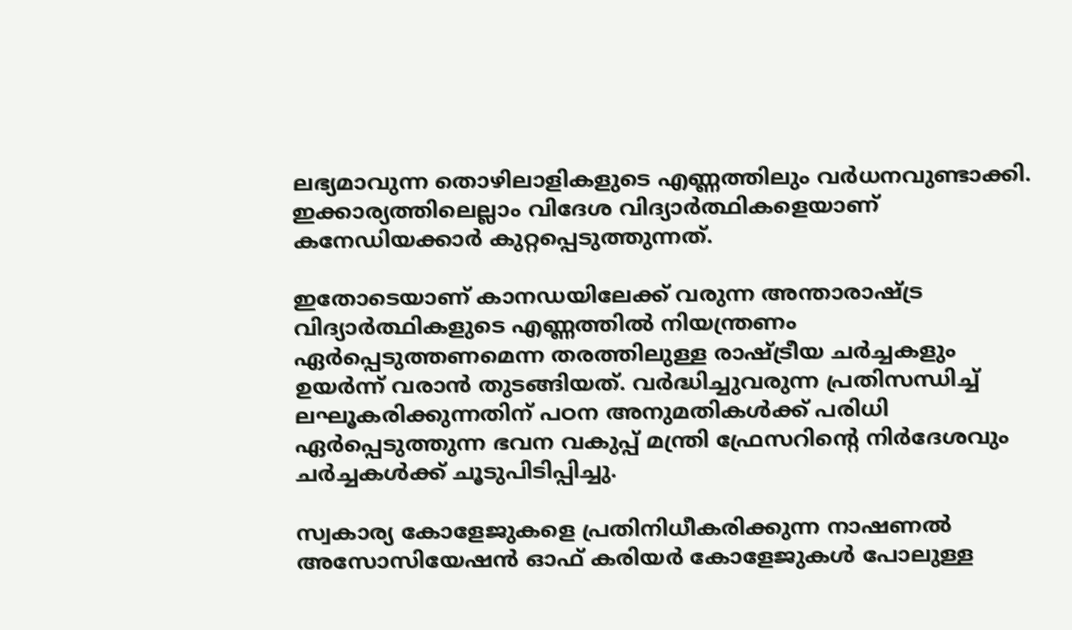ലഭ്യമാവുന്ന തൊഴിലാളികളുടെ എണ്ണത്തിലും വർധനവുണ്ടാക്കി. ഇക്കാര്യത്തിലെല്ലാം വിദേശ വിദ്യാർത്ഥികളെയാണ് കനേഡിയക്കാർ കുറ്റപ്പെടുത്തുന്നത്.

ഇതോടെയാണ് കാനഡയിലേക്ക് വരുന്ന അന്താരാഷ്‌ട്ര വിദ്യാർത്ഥികളുടെ എണ്ണത്തിൽ നിയന്ത്രണം ഏർപ്പെടുത്തണമെന്ന തരത്തിലുള്ള രാഷ്ട്രീയ ചർച്ചകളും ഉയർന്ന് വരാന്‍ തുടങ്ങിയത്. വർദ്ധിച്ചുവരുന്ന പ്രതിസന്ധിച്ച് ലഘൂകരിക്കുന്നതിന് പഠന അനുമതികൾക്ക് പരിധി ഏർപ്പെടുത്തുന്ന ഭവന വകുപ്പ് മന്ത്രി ഫ്രേസറിന്റെ നിർദേശവും ചർച്ചകള്‍ക്ക് ചൂടുപിടിപ്പിച്ചു.

സ്വകാര്യ കോളേജുകളെ പ്രതിനിധീകരിക്കുന്ന നാഷണൽ അസോസിയേഷൻ ഓഫ് കരിയർ കോളേജുകൾ പോലുള്ള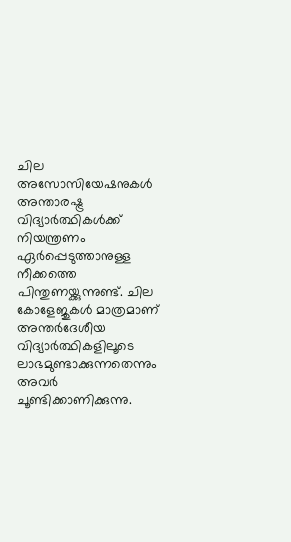ചില അസോസിയേഷനുകൾ അന്താരഷ്ട്ര വിദ്യാർത്ഥികള്‍ക്ക് നിയന്ത്രണം ഏർപ്പെടുത്താനുള്ള നീക്കത്തെ പിന്തുണയ്ക്കുന്നുണ്ട്. ചില കോളേജുകള്‍ മാത്രമാണ് അന്തർദേശീയ വിദ്യാർത്ഥികളിലൂടെ ലാഭമുണ്ടാക്കുന്നതെന്നും അവർ ചൂണ്ടിക്കാണിക്കുന്നു.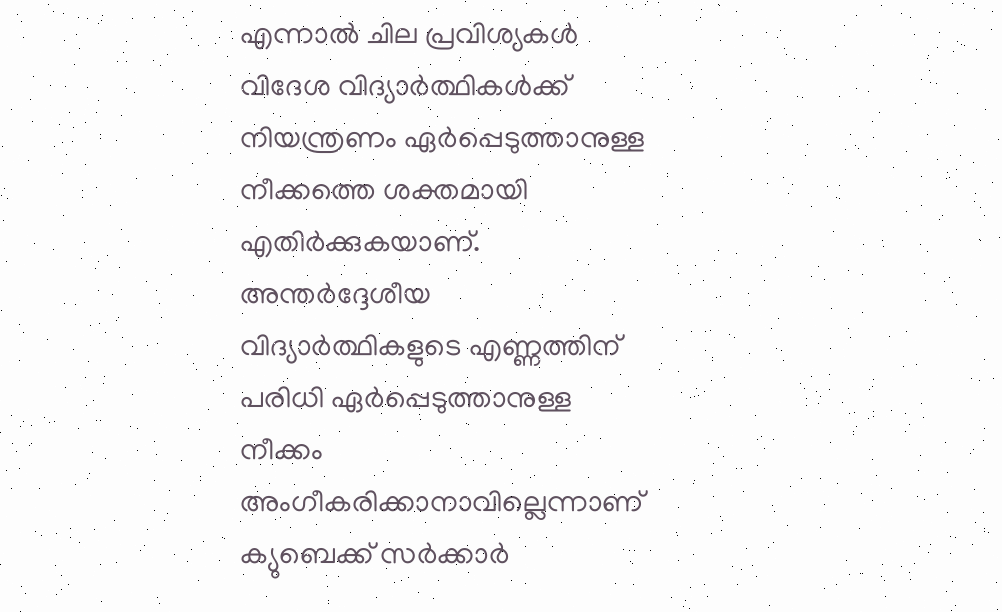എന്നാല്‍ ചില പ്രവിശ്യകള്‍ വിദേശ വിദ്യാർത്ഥികള്‍ക്ക് നിയന്ത്രണം ഏർപ്പെടുത്താനുള്ള നീക്കത്തെ ശക്തമായി എതിർക്കുകയാണ്. അന്തർദ്ദേശീയ വിദ്യാർത്ഥികളുടെ എണ്ണത്തിന് പരിധി ഏർപ്പെടുത്താനുള്ള നീക്കം അംഗീകരിക്കാനാവില്ലെന്നാണ് ക്യുബെക്ക് സർക്കാർ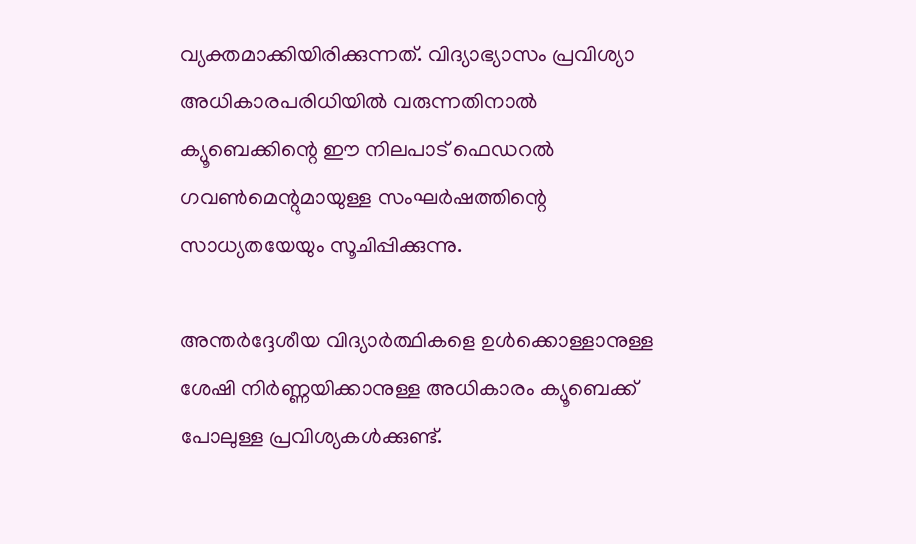വ്യക്തമാക്കിയിരിക്കുന്നത്. വിദ്യാഭ്യാസം പ്രവിശ്യാ അധികാരപരിധിയിൽ വരുന്നതിനാൽ ക്യൂബെക്കിന്റെ ഈ നിലപാട് ഫെഡറൽ ഗവൺമെന്റുമായുള്ള സംഘർഷത്തിന്റെ സാധ്യതയേയും സൂചിപ്പിക്കുന്നു.

അന്തർദ്ദേശീയ വിദ്യാർത്ഥികളെ ഉൾക്കൊള്ളാനുള്ള ശേഷി നിർണ്ണയിക്കാനുള്ള അധികാരം ക്യൂബെക്ക് പോലുള്ള പ്രവിശ്യകള്‍ക്കുണ്ട്.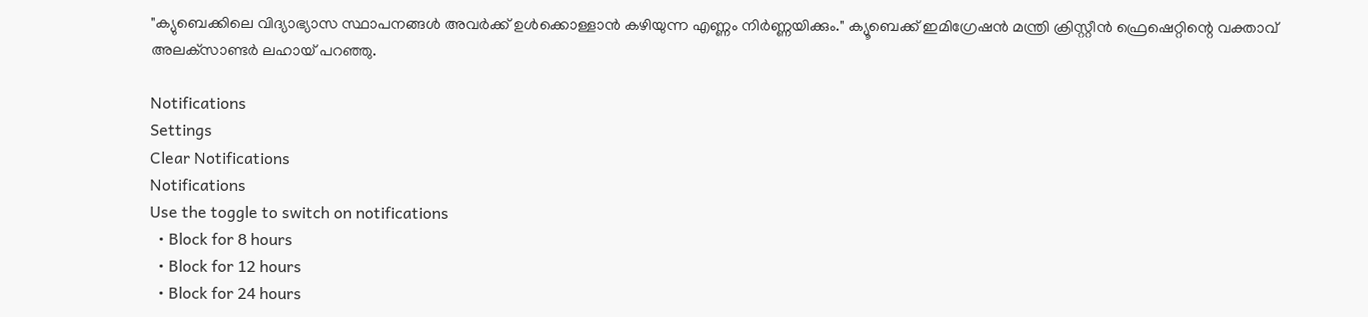"ക്യുബെക്കിലെ വിദ്യാഭ്യാസ സ്ഥാപനങ്ങള്‍ അവർക്ക് ഉൾക്കൊള്ളാൻ കഴിയുന്ന എണ്ണം നിർണ്ണയിക്കും." ക്യൂബെക്ക് ഇമിഗ്രേഷൻ മന്ത്രി ക്രിസ്റ്റീൻ ഫ്രെഷെറ്റിന്റെ വക്താവ് അലക്‌സാണ്ടർ ലഹായ് പറഞ്ഞു.

Notifications
Settings
Clear Notifications
Notifications
Use the toggle to switch on notifications
  • Block for 8 hours
  • Block for 12 hours
  • Block for 24 hours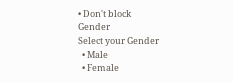• Don't block
Gender
Select your Gender
  • Male
  • Female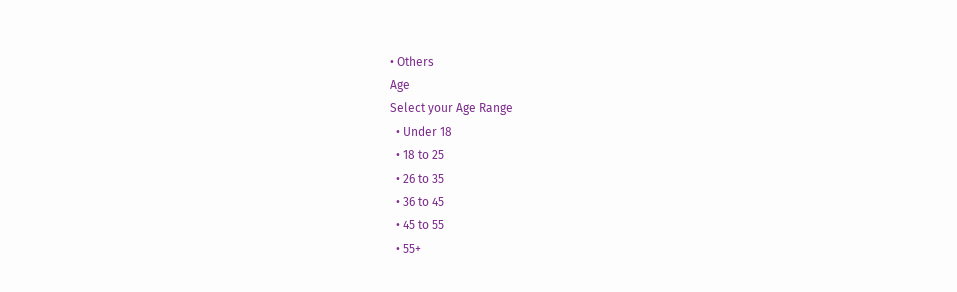• Others
Age
Select your Age Range
  • Under 18
  • 18 to 25
  • 26 to 35
  • 36 to 45
  • 45 to 55
  • 55+